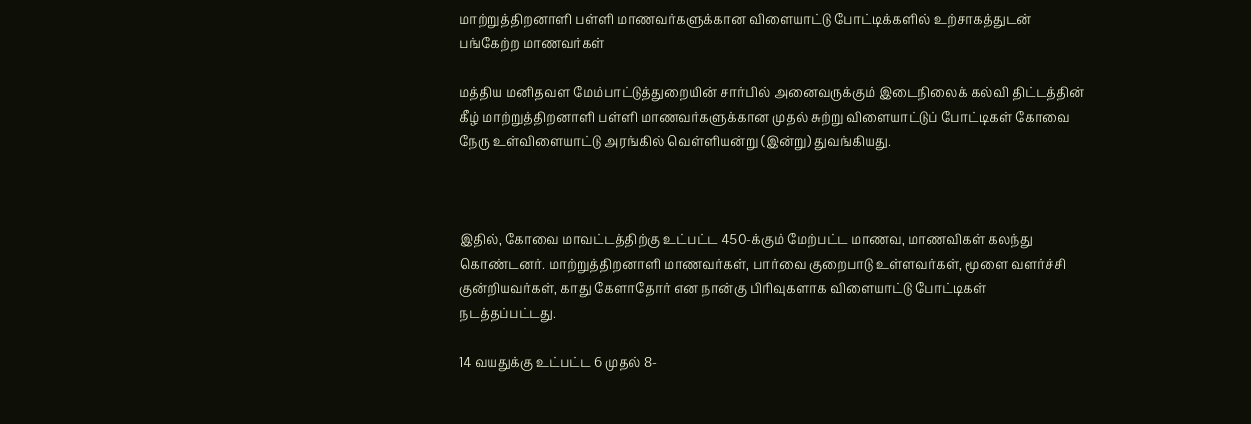மாற்றுத்திறனாளி பள்ளி மாணவர்களுக்கான விளையாட்டு போட்டிக்களில் உற்சாகத்துடன் பங்கேற்ற மாணவர்கள்

மத்திய மனிதவள மேம்பாட்டுத்துறையின் சார்பில் அனைவருக்கும் இடைநிலைக் கல்வி திட்டத்தின் கீழ் மாற்றுத்திறனாளி பள்ளி மாணவர்களுக்கான முதல் சுற்று விளையாட்டுப் போட்டிகள் கோவை நேரு உள்விளையாட்டு அரங்கில் வெள்ளியன்று (இன்று) துவங்கியது.



இதில், கோவை மாவட்டத்திற்கு உட்பட்ட 450-க்கும் மேற்பட்ட மாணவ, மாணவிகள் கலந்து கொண்டனர். மாற்றுத்திறனாளி மாணவர்கள், பார்வை குறைபாடு உள்ளவர்கள், மூளை வளர்ச்சி குன்றியவர்கள், காது கேளாதோர் என நான்கு பிரிவுகளாக விளையாட்டு போட்டிகள் நடத்தப்பட்டது.

14 வயதுக்கு உட்பட்ட 6 முதல் 8-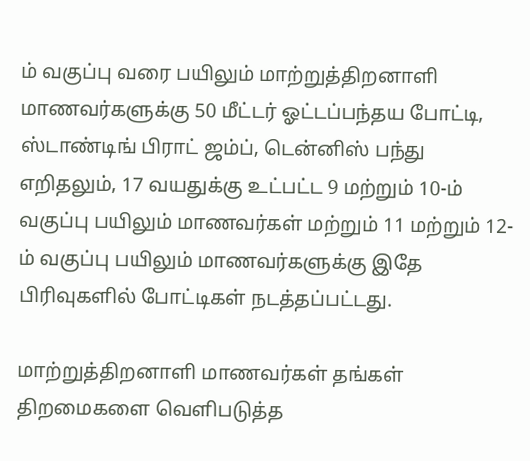ம் வகுப்பு வரை பயிலும் மாற்றுத்திறனாளி மாணவர்களுக்கு 50 மீட்டர் ஓட்டப்பந்தய போட்டி, ஸ்டாண்டிங் பிராட் ஜம்ப், டென்னிஸ் பந்து எறிதலும், 17 வயதுக்கு உட்பட்ட 9 மற்றும் 10-ம் வகுப்பு பயிலும் மாணவர்கள் மற்றும் 11 மற்றும் 12-ம் வகுப்பு பயிலும் மாணவர்களுக்கு இதே பிரிவுகளில் போட்டிகள் நடத்தப்பட்டது.

மாற்றுத்திறனாளி மாணவர்கள் தங்கள் திறமைகளை வெளிபடுத்த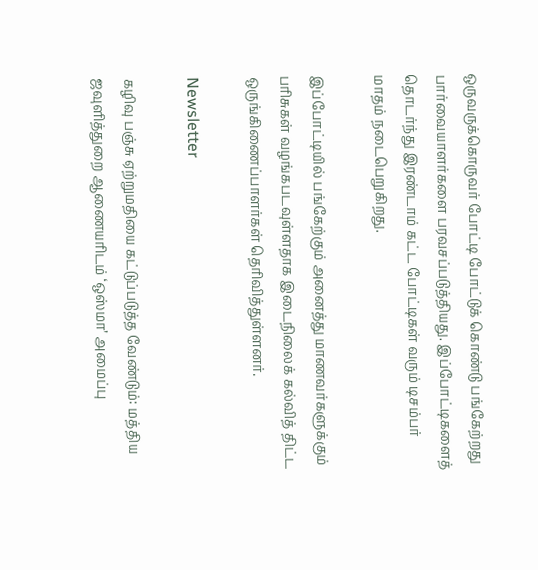ஒருவருக்கொருவர் போட்டி போட்டுக் கொண்டு பங்கேற்றது பார்வையாளர்களை பரவசப்படுத்தியது. இப்போட்டிகளைத் தொடர்ந்து இரண்டாம் கட்ட போட்டிகள் வரும் டிசம்பர் மாதம் நடைபெறுகிறது.

இப்போட்டியில் பங்கேற்கும் அனைத்து மாணவர்களுக்கும் பரிசுகள் வழங்கபடவுள்ளதாக இடைநிலைக் கல்வித் திட்ட ஒருங்கிணைப்பாளர்கள் தெரிவித்துள்ளனர்.

Newsletter

கழிவு பஞ்சு ஏற்றுமதியை கட்டுப்படுத்த வேண்டும்: மத்திய ஜவுளித்துறை ஆணையரிடம் ‘ஒஸ்மா’ அமைப்பு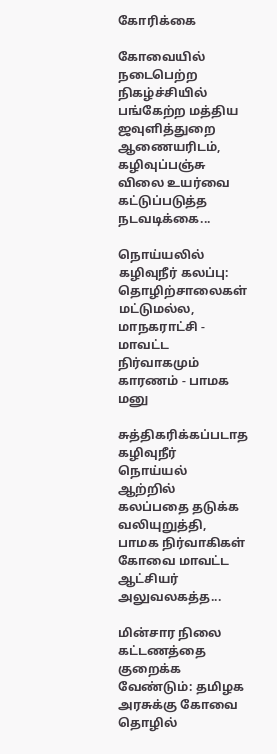கோரிக்கை

கோவையில் நடைபெற்ற நிகழ்ச்சியில் பங்கேற்ற மத்திய ஜவுளித்துறை ஆணையரிடம், கழிவுப்பஞ்சு விலை உயர்வை கட்டுப்படுத்த நடவடிக்கை...

நொய்யலில் கழிவுநீர் கலப்பு: தொழிற்சாலைகள் மட்டுமல்ல, மாநகராட்சி - மாவட்ட நிர்வாகமும் காரணம் - பாமக மனு

சுத்திகரிக்கப்படாத கழிவுநீர் நொய்யல் ஆற்றில் கலப்பதை தடுக்க வலியுறுத்தி, பாமக நிர்வாகிகள் கோவை மாவட்ட ஆட்சியர் அலுவலகத்த...

மின்சார நிலை கட்டணத்தை குறைக்க வேண்டும்: தமிழக அரசுக்கு கோவை தொழில்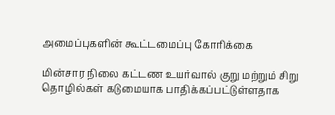அமைப்புகளின் கூட்டமைப்பு கோரிக்கை

மின்சார நிலை கட்டண உயர்வால் குறு மற்றும் சிறு தொழில்கள் கடுமையாக பாதிக்கப்பட்டுள்ளதாக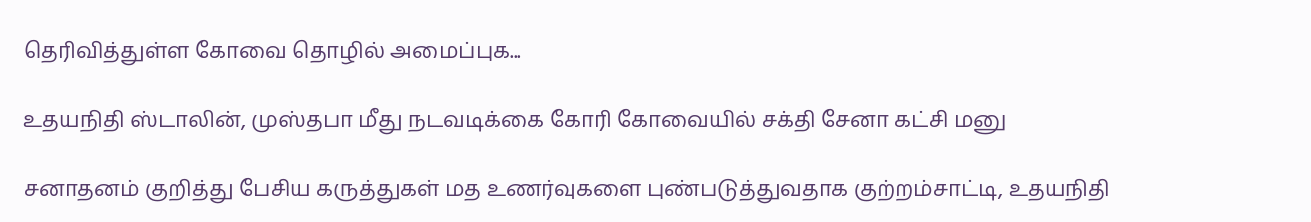தெரிவித்துள்ள கோவை தொழில் அமைப்புக...

உதயநிதி ஸ்டாலின், முஸ்தபா மீது நடவடிக்கை கோரி கோவையில் சக்தி சேனா கட்சி மனு

சனாதனம் குறித்து பேசிய கருத்துகள் மத உணர்வுகளை புண்படுத்துவதாக குற்றம்சாட்டி, உதயநிதி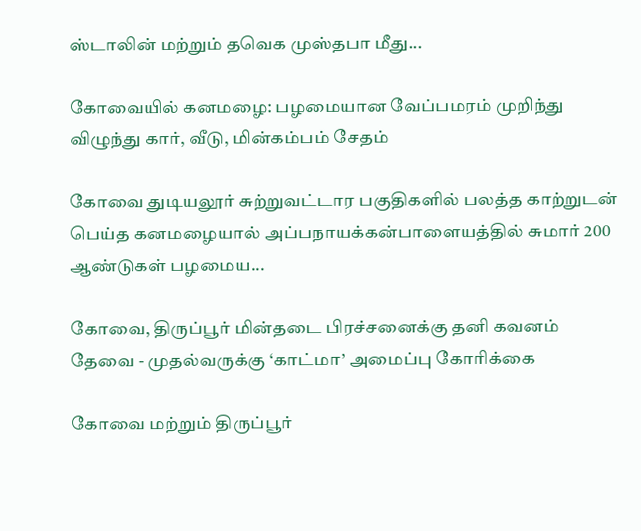ஸ்டாலின் மற்றும் தவெக முஸ்தபா மீது...

கோவையில் கனமழை: பழமையான வேப்பமரம் முறிந்து விழுந்து கார், வீடு, மின்கம்பம் சேதம்

கோவை துடியலூர் சுற்றுவட்டார பகுதிகளில் பலத்த காற்றுடன் பெய்த கனமழையால் அப்பநாயக்கன்பாளையத்தில் சுமார் 200 ஆண்டுகள் பழமைய...

கோவை, திருப்பூர் மின்தடை பிரச்சனைக்கு தனி கவனம் தேவை - முதல்வருக்கு ‘காட்மா’ அமைப்பு கோரிக்கை

கோவை மற்றும் திருப்பூர்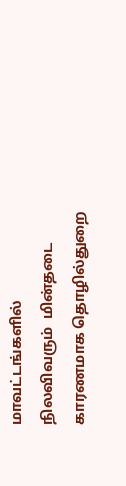மாவட்டங்களில் நிலவிவரும்  மின்தடை காரணமாக தொழில்துறை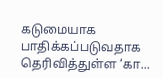கடுமையாக பாதிக்கப்படுவதாக தெரிவித்துள்ள ‘கா...